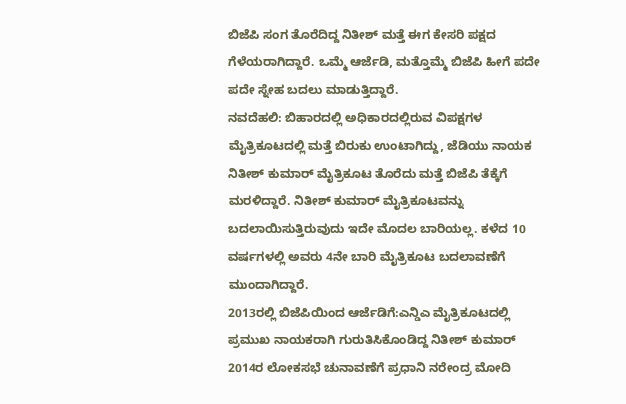ಬಿಜೆಪಿ ಸಂಗ ತೊರೆದಿದ್ದ ನಿತೀಶ್ ಮತ್ತೆ ಈಗ ಕೇಸರಿ ಪಕ್ಷದ ಗೆಳೆಯರಾಗಿದ್ದಾರೆ. ಒಮ್ಮೆ ಆರ್ಜೆಡಿ, ಮತ್ತೊಮ್ಮೆ ಬಿಜೆಪಿ ಹೀಗೆ ಪದೇ ಪದೇ ಸ್ನೇಹ ಬದಲು ಮಾಡುತ್ತಿದ್ದಾರೆ.
ನವದೆಹಲಿ: ಬಿಹಾರದಲ್ಲಿ ಅಧಿಕಾರದಲ್ಲಿರುವ ವಿಪಕ್ಷಗಳ ಮೈತ್ರಿಕೂಟದಲ್ಲಿ ಮತ್ತೆ ಬಿರುಕು ಉಂಟಾಗಿದ್ದು, ಜೆಡಿಯು ನಾಯಕ ನಿತೀಶ್ ಕುಮಾರ್ ಮೈತ್ರಿಕೂಟ ತೊರೆದು ಮತ್ತೆ ಬಿಜೆಪಿ ತೆಕ್ಕೆಗೆ ಮರಳಿದ್ದಾರೆ. ನಿತೀಶ್ ಕುಮಾರ್ ಮೈತ್ರಿಕೂಟವನ್ನು ಬದಲಾಯಿಸುತ್ತಿರುವುದು ಇದೇ ಮೊದಲ ಬಾರಿಯಲ್ಲ. ಕಳೆದ 10 ವರ್ಷಗಳಲ್ಲಿ ಅವರು 4ನೇ ಬಾರಿ ಮೈತ್ರಿಕೂಟ ಬದಲಾವಣೆಗೆ ಮುಂದಾಗಿದ್ದಾರೆ.
2013ರಲ್ಲಿ ಬಿಜೆಪಿಯಿಂದ ಆರ್ಜೆಡಿಗೆ:ಎನ್ಡಿಎ ಮೈತ್ರಿಕೂಟದಲ್ಲಿ ಪ್ರಮುಖ ನಾಯಕರಾಗಿ ಗುರುತಿಸಿಕೊಂಡಿದ್ದ ನಿತೀಶ್ ಕುಮಾರ್ 2014ರ ಲೋಕಸಭೆ ಚುನಾವಣೆಗೆ ಪ್ರಧಾನಿ ನರೇಂದ್ರ ಮೋದಿ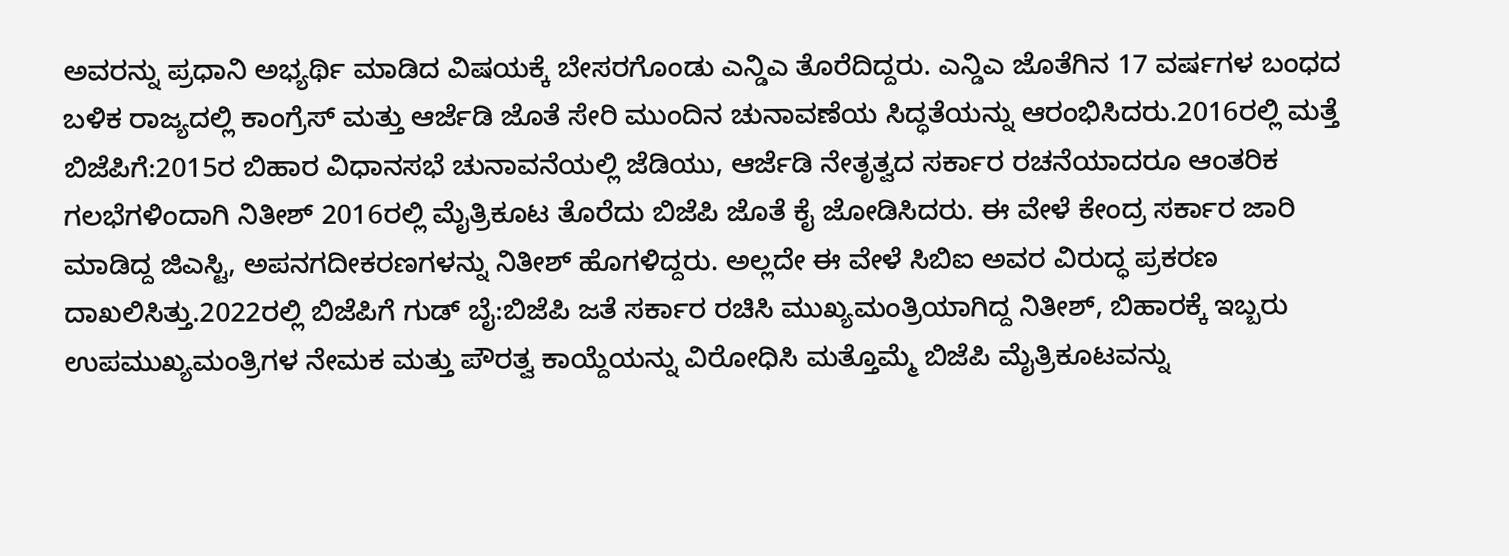ಅವರನ್ನು ಪ್ರಧಾನಿ ಅಭ್ಯರ್ಥಿ ಮಾಡಿದ ವಿಷಯಕ್ಕೆ ಬೇಸರಗೊಂಡು ಎನ್ಡಿಎ ತೊರೆದಿದ್ದರು. ಎನ್ಡಿಎ ಜೊತೆಗಿನ 17 ವರ್ಷಗಳ ಬಂಧದ ಬಳಿಕ ರಾಜ್ಯದಲ್ಲಿ ಕಾಂಗ್ರೆಸ್ ಮತ್ತು ಆರ್ಜೆಡಿ ಜೊತೆ ಸೇರಿ ಮುಂದಿನ ಚುನಾವಣೆಯ ಸಿದ್ಧತೆಯನ್ನು ಆರಂಭಿಸಿದರು.2016ರಲ್ಲಿ ಮತ್ತೆ ಬಿಜೆಪಿಗೆ:2015ರ ಬಿಹಾರ ವಿಧಾನಸಭೆ ಚುನಾವನೆಯಲ್ಲಿ ಜೆಡಿಯು, ಆರ್ಜೆಡಿ ನೇತೃತ್ವದ ಸರ್ಕಾರ ರಚನೆಯಾದರೂ ಆಂತರಿಕ ಗಲಭೆಗಳಿಂದಾಗಿ ನಿತೀಶ್ 2016ರಲ್ಲಿ ಮೈತ್ರಿಕೂಟ ತೊರೆದು ಬಿಜೆಪಿ ಜೊತೆ ಕೈ ಜೋಡಿಸಿದರು. ಈ ವೇಳೆ ಕೇಂದ್ರ ಸರ್ಕಾರ ಜಾರಿ ಮಾಡಿದ್ದ ಜಿಎಸ್ಟಿ, ಅಪನಗದೀಕರಣಗಳನ್ನು ನಿತೀಶ್ ಹೊಗಳಿದ್ದರು. ಅಲ್ಲದೇ ಈ ವೇಳೆ ಸಿಬಿಐ ಅವರ ವಿರುದ್ಧ ಪ್ರಕರಣ ದಾಖಲಿಸಿತ್ತು.2022ರಲ್ಲಿ ಬಿಜೆಪಿಗೆ ಗುಡ್ ಬೈ:ಬಿಜೆಪಿ ಜತೆ ಸರ್ಕಾರ ರಚಿಸಿ ಮುಖ್ಯಮಂತ್ರಿಯಾಗಿದ್ದ ನಿತೀಶ್, ಬಿಹಾರಕ್ಕೆ ಇಬ್ಬರು ಉಪಮುಖ್ಯಮಂತ್ರಿಗಳ ನೇಮಕ ಮತ್ತು ಪೌರತ್ವ ಕಾಯ್ದೆಯನ್ನು ವಿರೋಧಿಸಿ ಮತ್ತೊಮ್ಮೆ ಬಿಜೆಪಿ ಮೈತ್ರಿಕೂಟವನ್ನು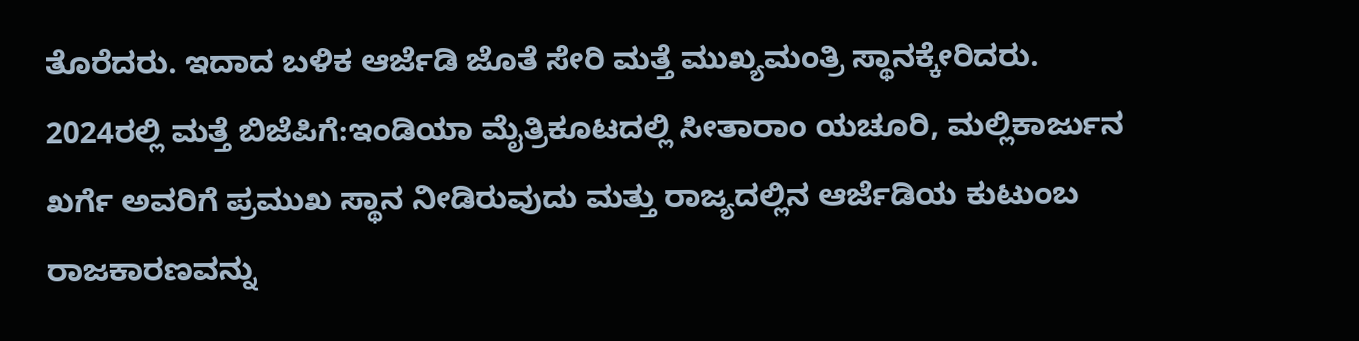ತೊರೆದರು. ಇದಾದ ಬಳಿಕ ಆರ್ಜೆಡಿ ಜೊತೆ ಸೇರಿ ಮತ್ತೆ ಮುಖ್ಯಮಂತ್ರಿ ಸ್ಥಾನಕ್ಕೇರಿದರು. 2024ರಲ್ಲಿ ಮತ್ತೆ ಬಿಜೆಪಿಗೆ:ಇಂಡಿಯಾ ಮೈತ್ರಿಕೂಟದಲ್ಲಿ ಸೀತಾರಾಂ ಯಚೂರಿ, ಮಲ್ಲಿಕಾರ್ಜುನ ಖರ್ಗೆ ಅವರಿಗೆ ಪ್ರಮುಖ ಸ್ಥಾನ ನೀಡಿರುವುದು ಮತ್ತು ರಾಜ್ಯದಲ್ಲಿನ ಆರ್ಜೆಡಿಯ ಕುಟುಂಬ ರಾಜಕಾರಣವನ್ನು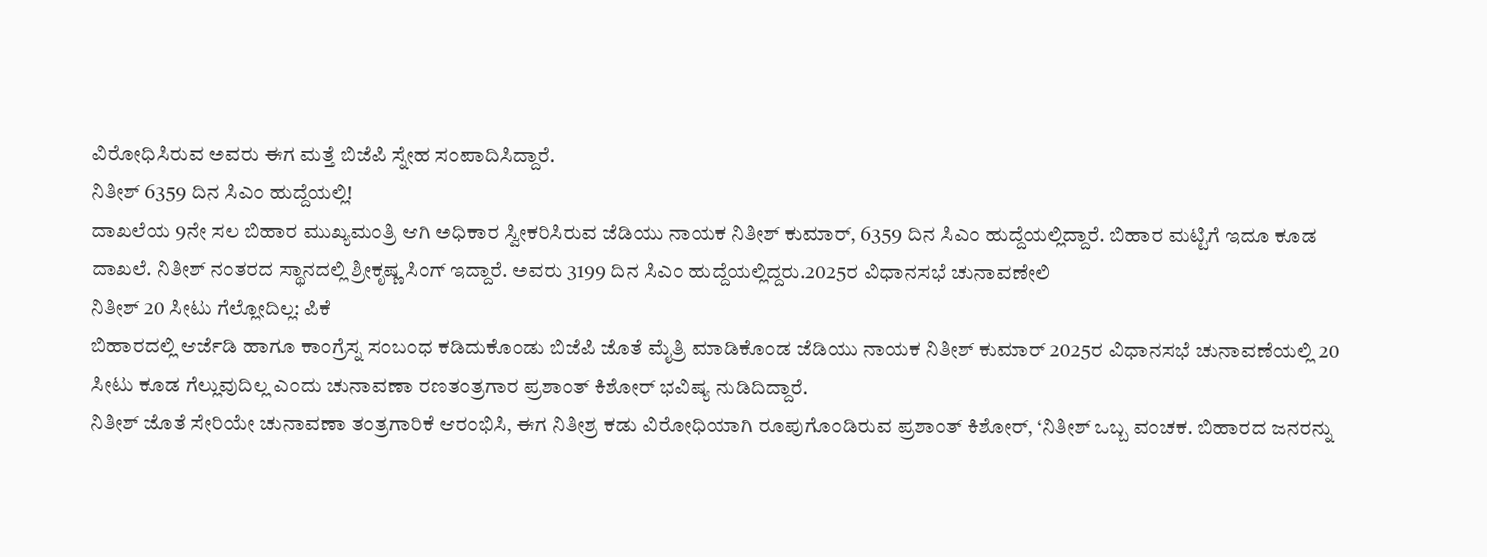ವಿರೋಧಿಸಿರುವ ಅವರು ಈಗ ಮತ್ತೆ ಬಿಜೆಪಿ ಸ್ನೇಹ ಸಂಪಾದಿಸಿದ್ದಾರೆ.
ನಿತೀಶ್ 6359 ದಿನ ಸಿಎಂ ಹುದ್ದೆಯಲ್ಲಿ!
ದಾಖಲೆಯ 9ನೇ ಸಲ ಬಿಹಾರ ಮುಖ್ಯಮಂತ್ರಿ ಆಗಿ ಅಧಿಕಾರ ಸ್ವೀಕರಿಸಿರುವ ಜೆಡಿಯು ನಾಯಕ ನಿತೀಶ್ ಕುಮಾರ್, 6359 ದಿನ ಸಿಎಂ ಹುದ್ದೆಯಲ್ಲಿದ್ದಾರೆ. ಬಿಹಾರ ಮಟ್ಟಿಗೆ ಇದೂ ಕೂಡ ದಾಖಲೆ. ನಿತೀಶ್ ನಂತರದ ಸ್ಥಾನದಲ್ಲಿ ಶ್ರೀಕೃಷ್ಣ ಸಿಂಗ್ ಇದ್ದಾರೆ. ಅವರು 3199 ದಿನ ಸಿಎಂ ಹುದ್ದೆಯಲ್ಲಿದ್ದರು.2025ರ ವಿಧಾನಸಭೆ ಚುನಾವಣೇಲಿ
ನಿತೀಶ್ 20 ಸೀಟು ಗೆಲ್ಲೋದಿಲ್ಲ: ಪಿಕೆ
ಬಿಹಾರದಲ್ಲಿ ಆರ್ಜೆಡಿ ಹಾಗೂ ಕಾಂಗ್ರೆಸ್ನ ಸಂಬಂಧ ಕಡಿದುಕೊಂಡು ಬಿಜೆಪಿ ಜೊತೆ ಮೈತ್ರಿ ಮಾಡಿಕೊಂಡ ಜೆಡಿಯು ನಾಯಕ ನಿತೀಶ್ ಕುಮಾರ್ 2025ರ ವಿಧಾನಸಭೆ ಚುನಾವಣೆಯಲ್ಲಿ 20 ಸೀಟು ಕೂಡ ಗೆಲ್ಲುವುದಿಲ್ಲ ಎಂದು ಚುನಾವಣಾ ರಣತಂತ್ರಗಾರ ಪ್ರಶಾಂತ್ ಕಿಶೋರ್ ಭವಿಷ್ಯ ನುಡಿದಿದ್ದಾರೆ.
ನಿತೀಶ್ ಜೊತೆ ಸೇರಿಯೇ ಚುನಾವಣಾ ತಂತ್ರಗಾರಿಕೆ ಆರಂಭಿಸಿ, ಈಗ ನಿತೀಶ್ರ ಕಡು ವಿರೋಧಿಯಾಗಿ ರೂಪುಗೊಂಡಿರುವ ಪ್ರಶಾಂತ್ ಕಿಶೋರ್, ‘ನಿತೀಶ್ ಒಬ್ಬ ವಂಚಕ. ಬಿಹಾರದ ಜನರನ್ನು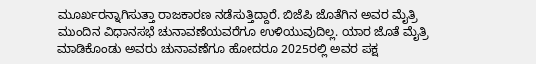ಮೂರ್ಖರನ್ನಾಗಿಸುತ್ತಾ ರಾಜಕಾರಣ ನಡೆಸುತ್ತಿದ್ದಾರೆ. ಬಿಜೆಪಿ ಜೊತೆಗಿನ ಅವರ ಮೈತ್ರಿ ಮುಂದಿನ ವಿಧಾನಸಭೆ ಚುನಾವಣೆಯವರೆಗೂ ಉಳಿಯುವುದಿಲ್ಲ. ಯಾರ ಜೊತೆ ಮೈತ್ರಿ ಮಾಡಿಕೊಂಡು ಅವರು ಚುನಾವಣೆಗೂ ಹೋದರೂ 2025ರಲ್ಲಿ ಅವರ ಪಕ್ಷ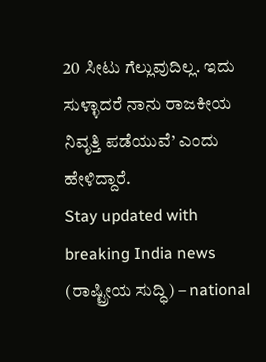20 ಸೀಟು ಗೆಲ್ಲುವುದಿಲ್ಲ. ಇದು ಸುಳ್ಳಾದರೆ ನಾನು ರಾಜಕೀಯ ನಿವೃತ್ತಿ ಪಡೆಯುವೆ’ ಎಂದು ಹೇಳಿದ್ದಾರೆ.
Stay updated with breaking India news (ರಾಷ್ಟ್ರೀಯ ಸುದ್ಧಿ) – national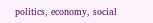politics, economy, social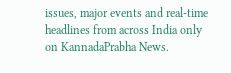issues, major events and real‑time headlines from across India only on KannadaPrabha News.